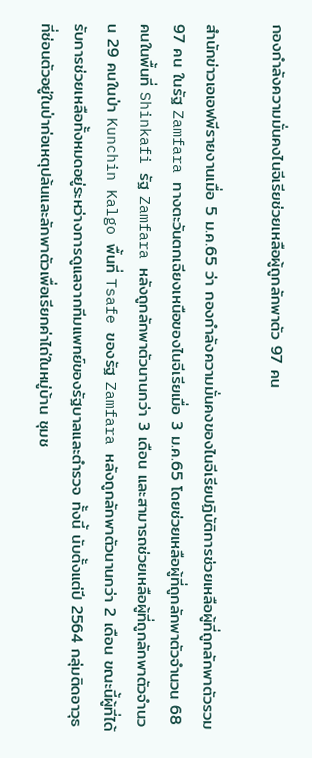กองกำลังความมั่นคงไนจีเรียช่วยเหลือผู้ถูกลักพาตัว 97 คน

สำนักข่าวเอเอฟพีรายงานเมื่อ 5 ม.ค.65 ว่า กองกำลังความมั่นคงของไนจีเรียปฏิบัติการช่วยเหลือผู้ที่ถูกลักพาตัวรวม 97 คน ในรัฐ Zamfara ทางตะวันตกเฉียงเหนือของไนจีเรียเมื่อ 3 ม.ค.65 โดยช่วยเหลือผู้ที่ถูกลักพาตัวจำนวน 68 คนในพื้นที่ Shinkafi รัฐ Zamfara หลังถูกลักพาตัวนานกว่า 3 เดือน และสามารถช่วยเหลือผู้ที่ถูกลักพาตัวจำนวน 29 คนในป่า Kunchin Kalgo พื้นที่ Tsafe ของรัฐ Zamfara หลังถูกลักพาตัวนานกว่า 2 เดือน ขณะนี้ผู้ที่ได้รับการช่วยเหลือทั้งหมดอยู่ระหว่างการดูแลจากทีมแพทย์ของรัฐบาลและตำรวจ ทั้งนี้ นับตั้งแต่ปี 2564 กลุ่มติดอาวุธที่ซ่อนตัวอยู่ในป่าก่อเหตุปล้นและลักพาตัวเพื่อเรียกค่าไถ่ในหมู่บ้าน ชุมช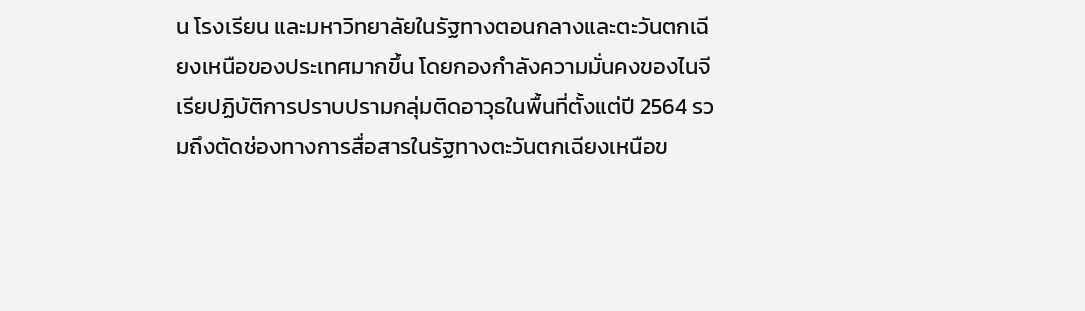น โรงเรียน และมหาวิทยาลัยในรัฐทางตอนกลางและตะวันตกเฉียงเหนือของประเทศมากขึ้น โดยกองกำลังความมั่นคงของไนจีเรียปฏิบัติการปราบปรามกลุ่มติดอาวุธในพื้นที่ตั้งแต่ปี 2564 รวมถึงตัดช่องทางการสื่อสารในรัฐทางตะวันตกเฉียงเหนือข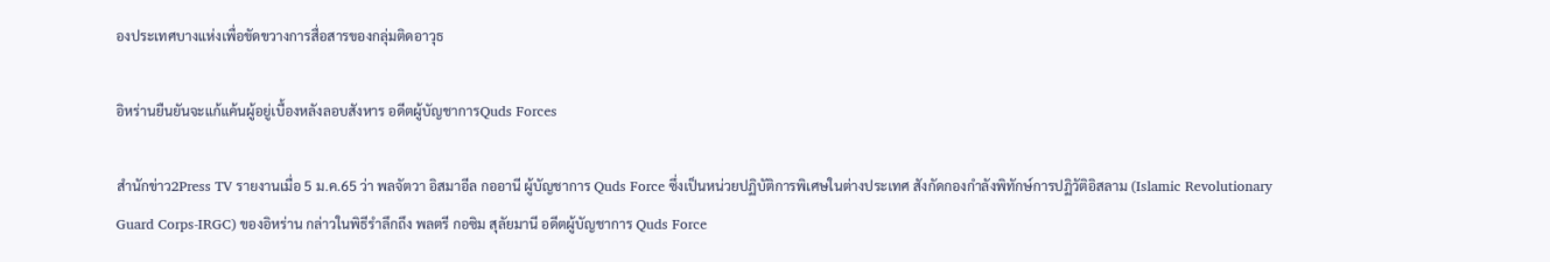องประเทศบางแห่งเพื่อขัดขวางการสื่อสารของกลุ่มติดอาวุธ

อิหร่านยืนยันจะแก้แค้นผู้อยู่เบื้องหลังลอบสังหาร อดีตผู้บัญชาการQuds Forces

สำนักข่าว2Press TV รายงานเมื่อ 5 ม.ค.65 ว่า พลจัตวา อิสมาอีล กออานี ผู้บัญชาการ Quds Force ซึ่งเป็นหน่วยปฏิบัติการพิเศษในต่างประเทศ สังกัดกองกำลังพิทักษ์การปฏิวัติอิสลาม (Islamic Revolutionary Guard Corps-IRGC) ของอิหร่าน กล่าวในพิธีรำลึกถึง พลตรี กอซิม สุลัยมานี อดีตผู้บัญชาการ Quds Force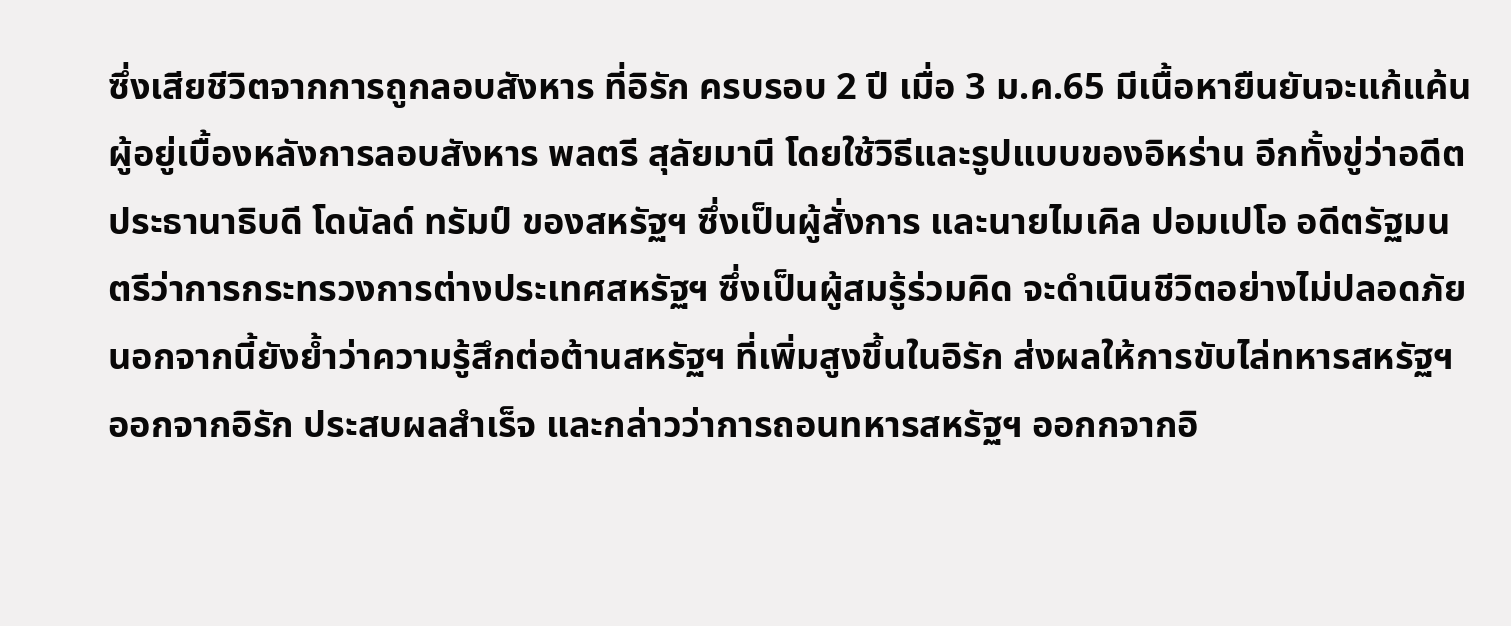ซึ่งเสียชีวิตจากการถูกลอบสังหาร ที่อิรัก ครบรอบ 2 ปี เมื่อ 3 ม.ค.65 มีเนื้อหายืนยันจะแก้แค้นผู้อยู่เบื้องหลังการลอบสังหาร พลตรี สุลัยมานี โดยใช้วิธีและรูปแบบของอิหร่าน อีกทั้งขู่ว่าอดีตประธานาธิบดี โดนัลด์ ทรัมป์ ของสหรัฐฯ ซึ่งเป็นผู้สั่งการ และนายไมเคิล ปอมเปโอ อดีตรัฐมนตรีว่าการกระทรวงการต่างประเทศสหรัฐฯ ซึ่งเป็นผู้สมรู้ร่วมคิด จะดำเนินชีวิตอย่างไม่ปลอดภัย นอกจากนี้ยังย้ำว่าความรู้สึกต่อต้านสหรัฐฯ ที่เพิ่มสูงขึ้นในอิรัก ส่งผลให้การขับไล่ทหารสหรัฐฯ ออกจากอิรัก ประสบผลสำเร็จ และกล่าวว่าการถอนทหารสหรัฐฯ ออกกจากอิ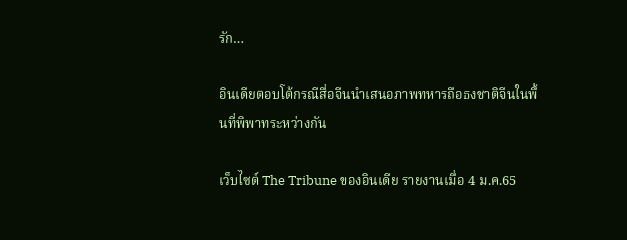รัก…

อินเดียตอบโต้กรณีสื่อจีนนำเสนอภาพทหารถือธงชาติจีนในพื้นที่พิพาทระหว่างกัน

เว็บไซต์ The Tribune ของอินเดีย รายงานเมื่อ 4 ม.ค.65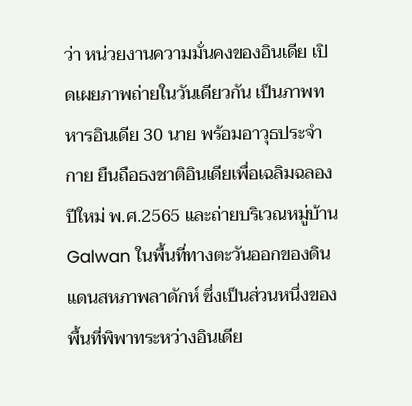ว่า หน่วยงานความมั่นคงของอินเดีย เปิดเผยภาพถ่ายในวันเดียวกัน เป็นภาพทหารอินเดีย 30 นาย พร้อมอาวุธประจำกาย ยืนถือธงชาติอินเดียเพื่อเฉลิมฉลองปีใหม่ พ.ศ.2565 และถ่ายบริเวณหมู่บ้าน Galwan ในพื้นที่ทางตะวันออกของดินแดนสหภาพลาดักห์ ซึ่งเป็นส่วนหนึ่งของพื้นที่พิพาทระหว่างอินเดีย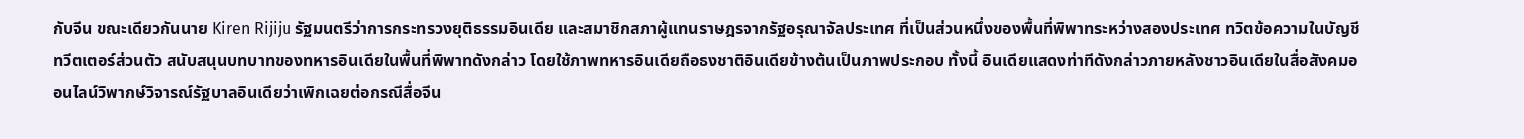กับจีน ขณะเดียวกันนาย Kiren Rijiju รัฐมนตรีว่าการกระทรวงยุติธรรมอินเดีย และสมาชิกสภาผู้แทนราษฎรจากรัฐอรุณาจัลประเทศ ที่เป็นส่วนหนึ่งของพื้นที่พิพาทระหว่างสองประเทศ ทวิตข้อความในบัญชีทวีตเตอร์ส่วนตัว สนับสนุนบทบาทของทหารอินเดียในพื้นที่พิพาทดังกล่าว โดยใช้ภาพทหารอินเดียถือธงชาติอินเดียข้างต้นเป็นภาพประกอบ ทั้งนี้ อินเดียแสดงท่าทีดังกล่าวภายหลังชาวอินเดียในสื่อสังคมออนไลน์วิพากษ์วิจารณ์รัฐบาลอินเดียว่าเพิกเฉยต่อกรณีสื่อจีน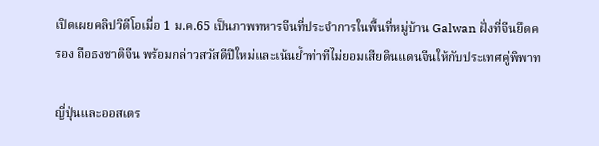เปิดเผยคลิปวิดีโอเมื่อ 1 ม.ค.65 เป็นภาพทหารจีนที่ประจำการในพื้นที่หมู่บ้าน Galwan ฝั่งที่จีนยึดครอง ถือธงชาติจีน พร้อมกล่าวสวัสดีปีใหม่และเน้นย้ำท่าทีไม่ยอมเสียดินแดนจีนให้กับประเทศคู่พิพาท

ญี่ปุ่นและออสเตร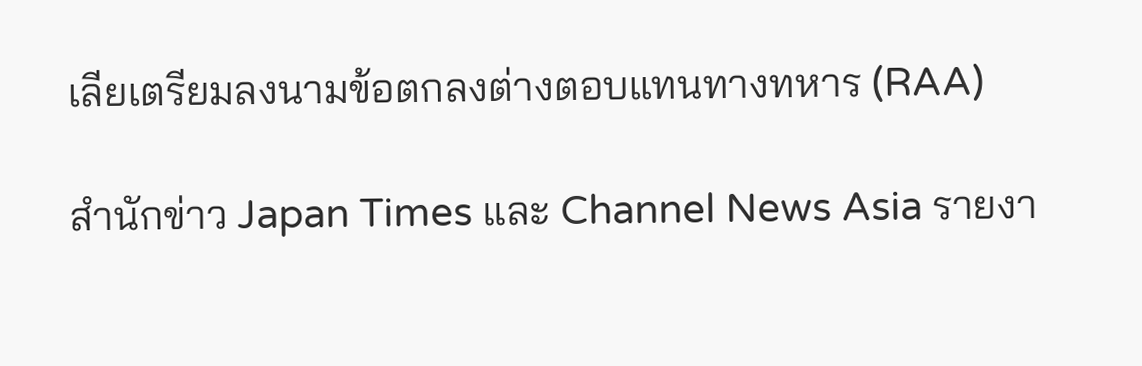เลียเตรียมลงนามข้อตกลงต่างตอบแทนทางทหาร (RAA)

สำนักข่าว Japan Times และ Channel News Asia รายงา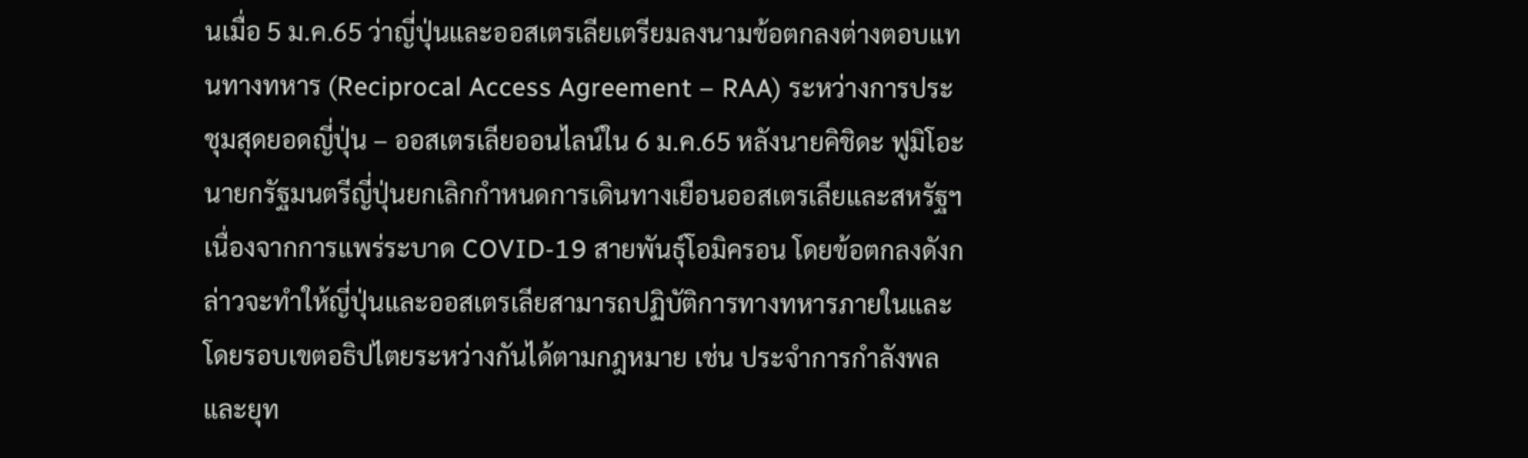นเมื่อ 5 ม.ค.65 ว่าญี่ปุ่นและออสเตรเลียเตรียมลงนามข้อตกลงต่างตอบแทนทางทหาร (Reciprocal Access Agreement – RAA) ระหว่างการประชุมสุดยอดญี่ปุ่น – ออสเตรเลียออนไลน์ใน 6 ม.ค.65 หลังนายคิชิดะ ฟูมิโอะ นายกรัฐมนตรีญี่ปุ่นยกเลิกกำหนดการเดินทางเยือนออสเตรเลียและสหรัฐฯ เนื่องจากการแพร่ระบาด COVID-19 สายพันธุ์โอมิครอน โดยข้อตกลงดังกล่าวจะทำให้ญี่ปุ่นและออสเตรเลียสามารถปฏิบัติการทางทหารภายในและโดยรอบเขตอธิปไตยระหว่างกันได้ตามกฎหมาย เช่น ประจำการกำลังพลและยุท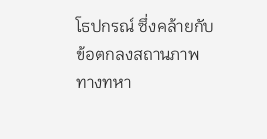โธปกรณ์ ซึ่งคล้ายกับข้อตกลงสถานภาพทางทหา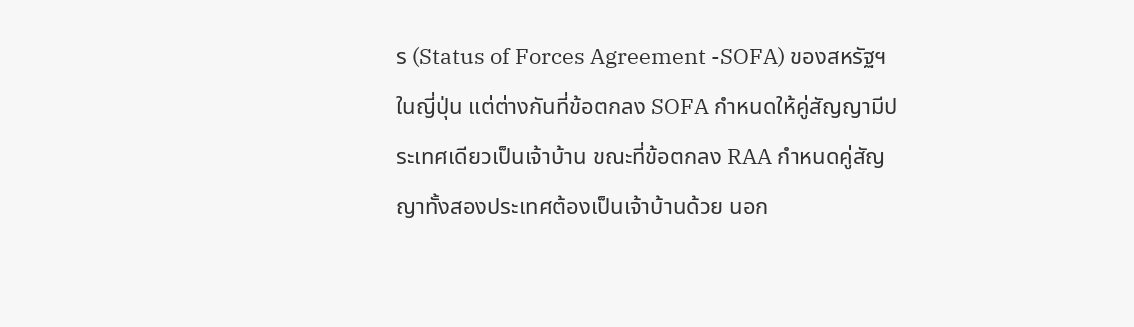ร (Status of Forces Agreement -SOFA) ของสหรัฐฯ ในญี่ปุ่น แต่ต่างกันที่ข้อตกลง SOFA กำหนดให้คู่สัญญามีประเทศเดียวเป็นเจ้าบ้าน ขณะที่ข้อตกลง RAA กำหนดคู่สัญญาทั้งสองประเทศต้องเป็นเจ้าบ้านด้วย นอก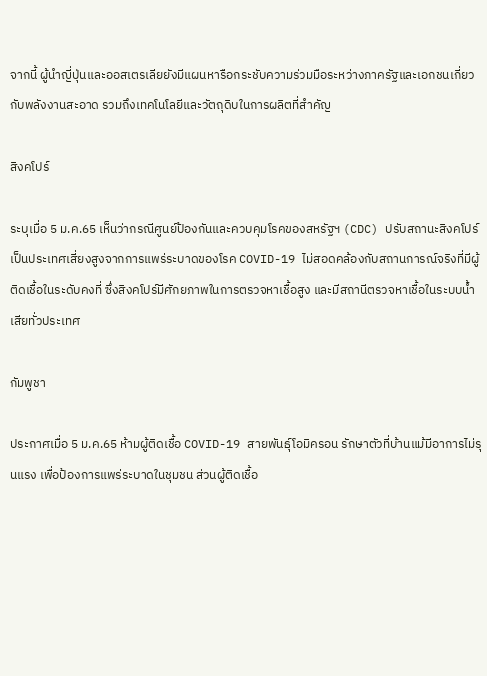จากนี้ ผู้นำญี่ปุ่นและออสเตรเลียยังมีแผนหารือกระชับความร่วมมือระหว่างภาครัฐและเอกชนเกี่ยวกับพลังงานสะอาด รวมถึงเทคโนโลยีและวัตถุดิบในการผลิตที่สำคัญ

สิงคโปร์

ระบุเมื่อ 5 ม.ค.65 เห็นว่ากรณีศูนย์ป้องกันและควบคุมโรคของสหรัฐฯ (CDC) ปรับสถานะสิงคโปร์เป็นประเทศเสี่ยงสูงจากการแพร่ระบาดของโรค COVID-19 ไม่สอดคล้องกับสถานการณ์จริงที่มีผู้ติดเชื้อในระดับคงที่ ซึ่งสิงคโปร์มีศักยภาพในการตรวจหาเชื้อสูง และมีสถานีตรวจหาเชื้อในระบบน้ำเสียทั่วประเทศ

กัมพูชา

ประกาศเมื่อ 5 ม.ค.65 ห้ามผู้ติดเชื้อ COVID-19 สายพันธุ์โอมิครอน รักษาตัวที่บ้านแม้มีอาการไม่รุนแรง เพื่อป้องการแพร่ระบาดในชุมชน ส่วนผู้ติดเชื้อ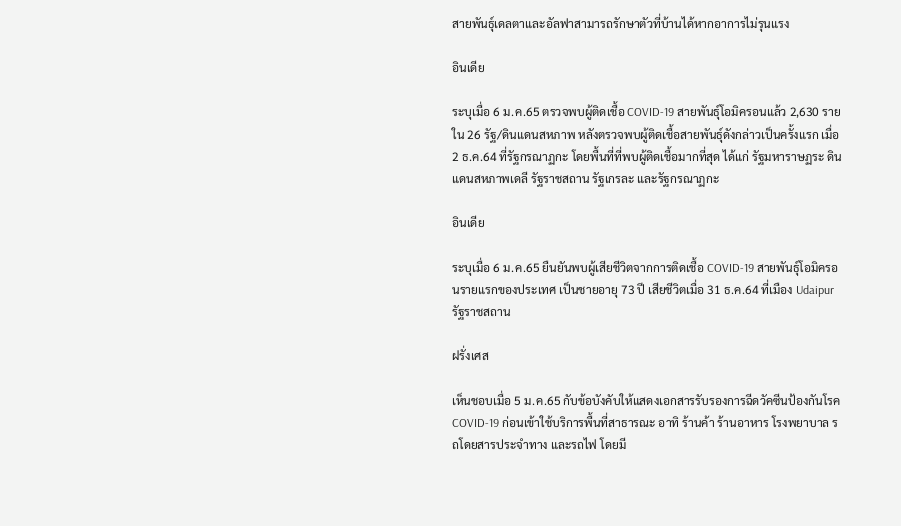สายพันธุ์เดลตาและอัลฟาสามารถรักษาตัวที่บ้านได้หากอาการไม่รุนแรง

อินเดีย

ระบุเมื่อ 6 ม.ค.65 ตรวจพบผู้ติดเชื้อ COVID-19 สายพันธุ์โอมิครอนแล้ว 2,630 ราย ใน 26 รัฐ/ดินแดนสหภาพ หลังตรวจพบผู้ติดเชื้อสายพันธุ์ดังกล่าวเป็นครั้งแรก เมื่อ 2 ธ.ค.64 ที่รัฐกรณาฏกะ โดยพื้นที่ที่พบผู้ติดเชื้อมากที่สุด ได้แก่ รัฐมหาราษฏระ ดินแดนสหภาพเดลี รัฐราชสถาน รัฐเกรละ และรัฐกรณาฏกะ

อินเดีย

ระบุเมื่อ 6 ม.ค.65 ยืนยันพบผู้เสียชีวิตจากการติดเชื้อ COVID-19 สายพันธุ์โอมิครอนรายแรกของประเทศ เป็นชายอายุ 73 ปี เสียชีวิตเมื่อ 31 ธ.ค.64 ที่เมือง Udaipur รัฐราชสถาน

ฝรั่งเศส

เห็นชอบเมื่อ 5 ม.ค.65 กับข้อบังคับให้แสดงเอกสารรับรองการฉีดวัคซีนป้องกันโรค COVID-19 ก่อนเข้าใช้บริการพื้นที่สาธารณะ อาทิ ร้านค้า ร้านอาหาร โรงพยาบาล รถโดยสารประจำทาง และรถไฟ โดยมี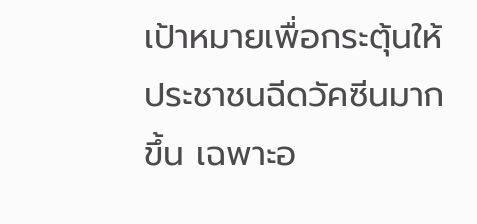เป้าหมายเพื่อกระตุ้นให้ประชาชนฉีดวัคซีนมากขึ้น เฉพาะอ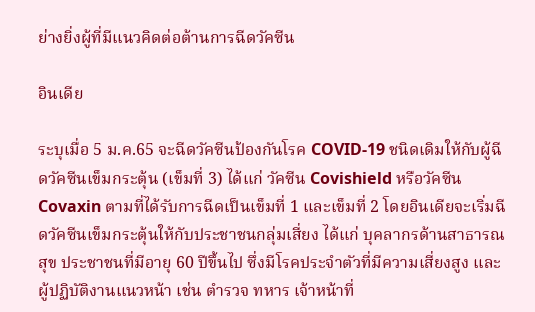ย่างยิ่งผู้ที่มีแนวคิดต่อต้านการฉีดวัคซีน

อินเดีย

ระบุเมื่อ 5 ม.ค.65 จะฉีดวัคซีนป้องกันโรค COVID-19 ชนิดเดิมให้กับผู้ฉีดวัคซีนเข็มกระตุ้น (เข็มที่ 3) ได้แก่ วัคซีน Covishield หรือวัคซีน Covaxin ตามที่ได้รับการฉีดเป็นเข็มที่ 1 และเข็มที่ 2 โดยอินเดียจะเริ่มฉีดวัคซีนเข็มกระตุ้นให้กับประชาชนกลุ่มเสี่ยง ได้แก่ บุคลากรด้านสาธารณสุข ประชาชนที่มีอายุ 60 ปีขึ้นไป ซึ่งมีโรคประจำตัวที่มีความเสี่ยงสูง และผู้ปฏิบัติงานแนวหน้า เช่น ตำรวจ ทหาร เจ้าหน้าที่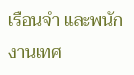เรือนจำ และพนักงานเทศ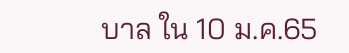บาล ใน 10 ม.ค.65